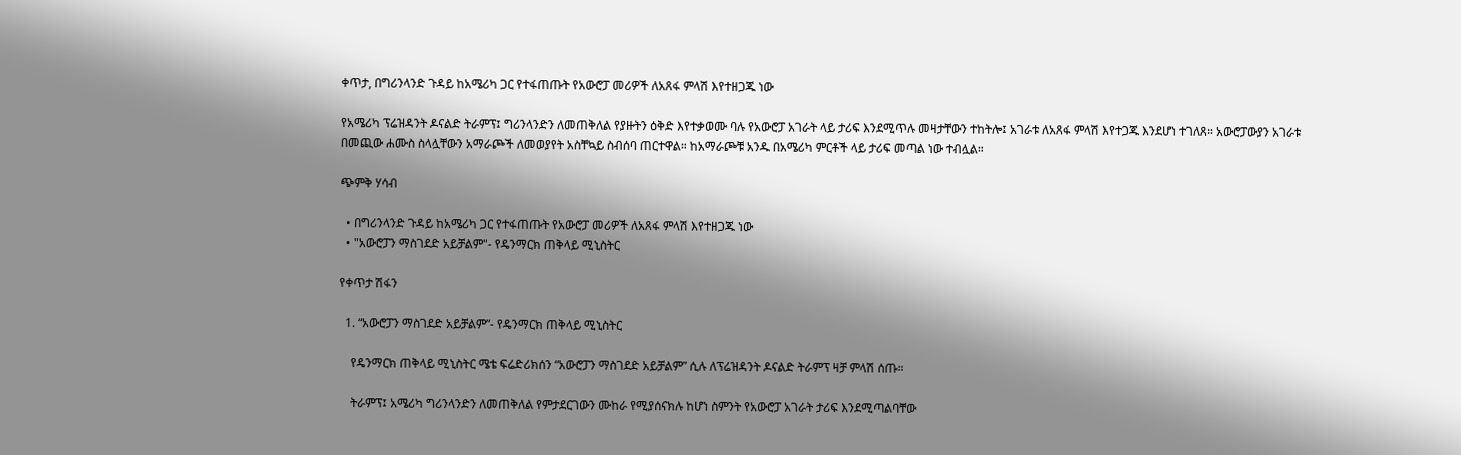ቀጥታ, በግሪንላንድ ጉዳይ ከአሜሪካ ጋር የተፋጠጡት የአውሮፓ መሪዎች ለአጸፋ ምላሽ እየተዘጋጁ ነው

የአሜሪካ ፕሬዝዳንት ዶናልድ ትራምፕ፤ ግሪንላንድን ለመጠቅለል የያዙትን ዕቅድ እየተቃወሙ ባሉ የአውሮፓ አገራት ላይ ታሪፍ እንደሚጥሉ መዛታቸውን ተከትሎ፤ አገራቱ ለአጸፋ ምላሽ እየተጋጁ እንደሆነ ተገለጸ። አውሮፓውያን አገራቱ በመጪው ሐሙስ ስላሏቸውን አማራጮች ለመወያየት አስቸኳይ ስብሰባ ጠርተዋል። ከአማራጮቹ አንዱ በአሜሪካ ምርቶች ላይ ታሪፍ መጣል ነው ተብሏል።

ጭምቅ ሃሳብ

  • በግሪንላንድ ጉዳይ ከአሜሪካ ጋር የተፋጠጡት የአውሮፓ መሪዎች ለአጸፋ ምላሽ እየተዘጋጁ ነው
  • "አውሮፓን ማስገደድ አይቻልም"- የዴንማርክ ጠቅላይ ሚኒስትር

የቀጥታ ሽፋን

  1. “አውሮፓን ማስገደድ አይቻልም”- የዴንማርክ ጠቅላይ ሚኒስትር

    የዴንማርክ ጠቅላይ ሚኒስትር ሜቴ ፍሬድሪክሰን “አውሮፓን ማስገደድ አይቻልም” ሲሉ ለፕሬዝዳንት ዶናልድ ትራምፕ ዛቻ ምላሽ ሰጡ።

    ትራምፕ፤ አሜሪካ ግሪንላንድን ለመጠቅለል የምታደርገውን ሙከራ የሚያሰናክሉ ከሆነ ስምንት የአውሮፓ አገራት ታሪፍ እንደሚጣልባቸው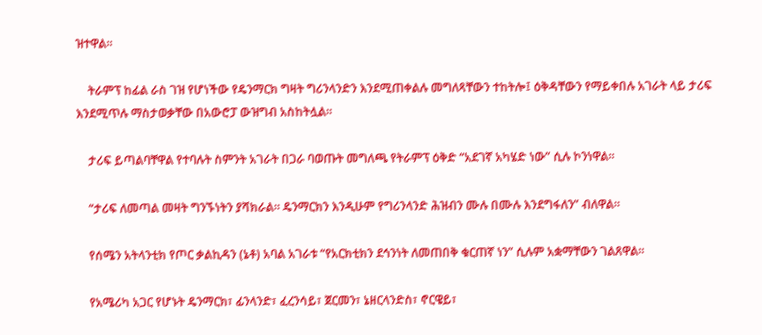ዝተዋል።

    ትራምፕ ከፊል ራስ ገዝ የሆነችው የዴንማርክ ግዛት ግሪንላንድን እንደሚጠቀልሉ መግለጻቸውን ተከትሎ፤ ዕቅዳቸውን የማይቀበሉ አገራት ላይ ታሪፍ እንደሚጥሉ ማስታወቃቸው በአውሮፓ ውዝግብ አስከትሏል።

    ታሪፍ ይጣልባቸዋል የተባሉት ስምንት አገራት በጋራ ባወጡት መግለጫ የትራምፕ ዕቅድ “አደገኛ አካሄድ ነው” ሲሉ ኮንነዋል።

    “ታሪፍ ለመጣል መዛት ግንኙነትን ያሻክራል። ዴንማርክን እንዲሁም የግሪንላንድ ሕዝብን ሙሉ በሙሉ እንደግፋለን” ብለዋል።

    የሰሜን አትላንቲክ የጦር ቃልኪዳን (ኔቶ) አባል አገራቱ “የአርክቲክን ደኅንነት ለመጠበቅ ቁርጠኛ ነን” ሲሉም አቋማቸውን ገልጸዋል።

    የአሜሪካ አጋር የሆኑት ዴንማርክ፣ ፊንላንድ፣ ፈረንሳይ፣ ጀርመን፣ ኔዘርላንድስ፣ ኖርዌይ፣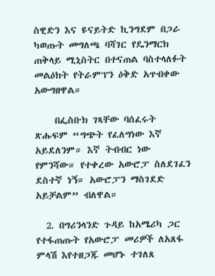ስዊድን እና ዩናይትድ ኪንግደም በጋራ ካወጡት መግለጫ ባሻገር የዴንማርክ ጠቅላይ ሚኒስትር በተናጠል ባስተላለፉት መልዕክት የትራምፕን ዕቅድ አጥብቀው አውግዘዋል።

    በፌስቡክ ገጻቸው ባሰፈሩት ጽሑፍም “ግጭት የፈለግነው እኛ አይደለንም። እኛ ትብብር ነው የምንሻው። የተቀረው አውሮፓ ስለደገፈን ደስተኛ ነኝ። አውሮፓን ማስገደድ አይቻልም” ብለዋል።

  2. በግሪንላንድ ጉዳይ ከአሜሪካ ጋር የተፋጠጡት የአውሮፓ መሪዎች ለአጸፋ ምላሽ እየተዘጋጁ መሆኑ ተገለጸ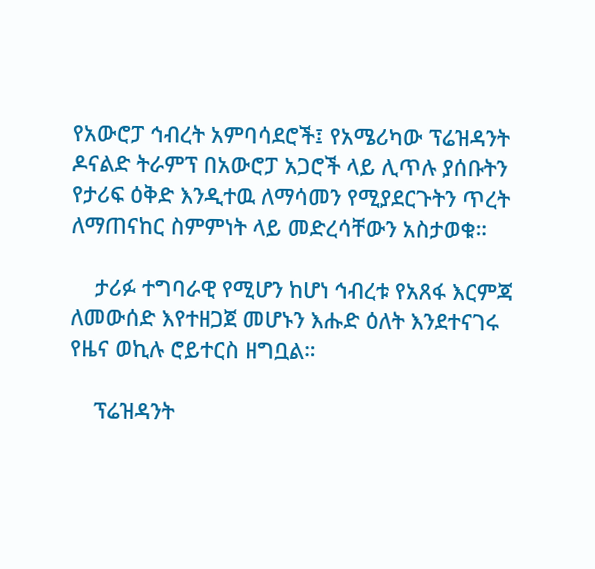የአውሮፓ ኅብረት አምባሳደሮች፤ የአሜሪካው ፕሬዝዳንት ዶናልድ ትራምፕ በአውሮፓ አጋሮች ላይ ሊጥሉ ያሰቡትን የታሪፍ ዕቅድ እንዲተዉ ለማሳመን የሚያደርጉትን ጥረት ለማጠናከር ስምምነት ላይ መድረሳቸውን አስታወቁ።

    ታሪፉ ተግባራዊ የሚሆን ከሆነ ኅብረቱ የአጸፋ እርምጃ ለመውሰድ እየተዘጋጀ መሆኑን እሑድ ዕለት እንደተናገሩ የዜና ወኪሉ ሮይተርስ ዘግቧል።

    ፕሬዝዳንት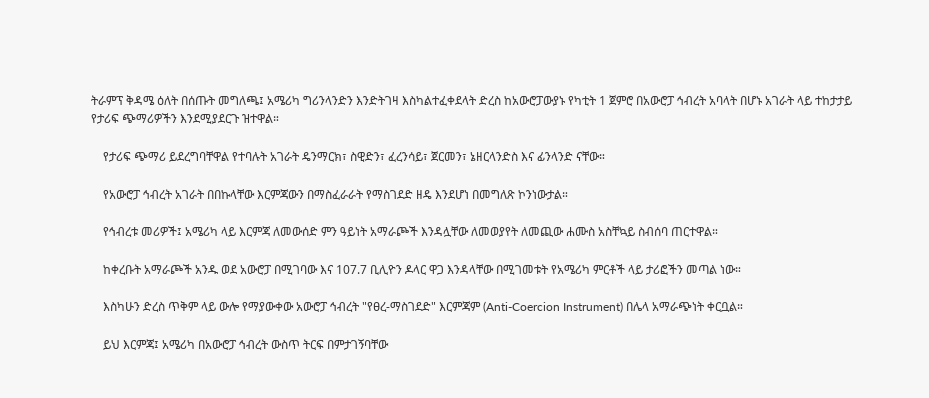ትራምፕ ቅዳሜ ዕለት በሰጡት መግለጫ፤ አሜሪካ ግሪንላንድን እንድትገዛ እስካልተፈቀደላት ድረስ ከአውሮፓውያኑ የካቲት 1 ጀምሮ በአውሮፓ ኅብረት አባላት በሆኑ አገራት ላይ ተከታታይ የታሪፍ ጭማሪዎችን እንደሚያደርጉ ዝተዋል።

    የታሪፍ ጭማሪ ይደረግባቸዋል የተባሉት አገራት ዴንማርክ፣ ስዊድን፣ ፈረንሳይ፣ ጀርመን፣ ኔዘርላንድስ እና ፊንላንድ ናቸው።

    የአውሮፓ ኅብረት አገራት በበኩላቸው እርምጃውን በማስፈራራት የማስገደድ ዘዴ እንደሆነ በመግለጽ ኮንነውታል።

    የኅብረቱ መሪዎች፤ አሜሪካ ላይ እርምጃ ለመውሰድ ምን ዓይነት አማራጮች እንዳሏቸው ለመወያየት ለመጪው ሐሙስ አስቸኳይ ስብሰባ ጠርተዋል።

    ከቀረቡት አማራጮች አንዱ ወደ አውሮፓ በሚገባው እና 107.7 ቢሊዮን ዶላር ዋጋ እንዳላቸው በሚገመቱት የአሜሪካ ምርቶች ላይ ታሪፎችን መጣል ነው።

    እስካሁን ድረስ ጥቅም ላይ ውሎ የማያውቀው አውሮፓ ኅብረት "የፀረ-ማስገደድ" እርምጃም (Anti-Coercion Instrument) በሌላ አማራጭነት ቀርቧል።

    ይህ እርምጃ፤ አሜሪካ በአውሮፓ ኅብረት ውስጥ ትርፍ በምታገኝባቸው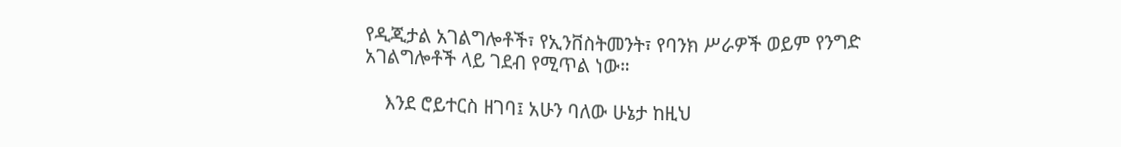የዲጂታል አገልግሎቶች፣ የኢንቨስትመንት፣ የባንክ ሥራዎች ወይም የንግድ አገልግሎቶች ላይ ገደብ የሚጥል ነው።

    እንደ ሮይተርስ ዘገባ፤ አሁን ባለው ሁኔታ ከዚህ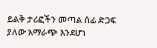ይልቅ ታሪፎችን መጣል ሰፊ ድጋፍ ያለው አማራጭ እንደሆነ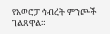የአወሮፓ ኅብረት ምንጮች ገልጸዋል።